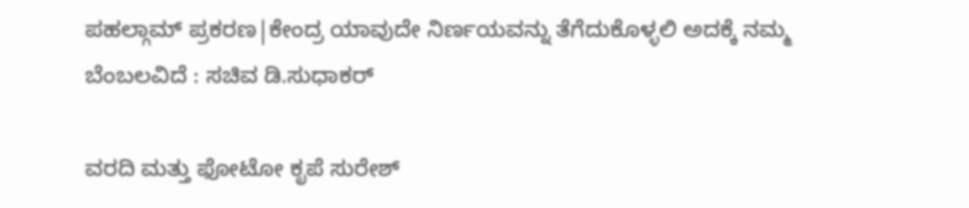ಪಹಲ್ಗಾಮ್‌ ಪ್ರಕರಣ|ಕೇಂದ್ರ ಯಾವುದೇ ನಿರ್ಣಯವನ್ನು ತೆಗೆದುಕೊಳ್ಳಲಿ ಅದಕ್ಕೆ ನಮ್ಮ ಬೆಂಬಲವಿದೆ : ಸಚಿವ ಡಿ.ಸುಧಾಕರ್

ವರದಿ ಮತ್ತು ಫೋಟೋ ಕೃಪೆ ಸುರೇಶ್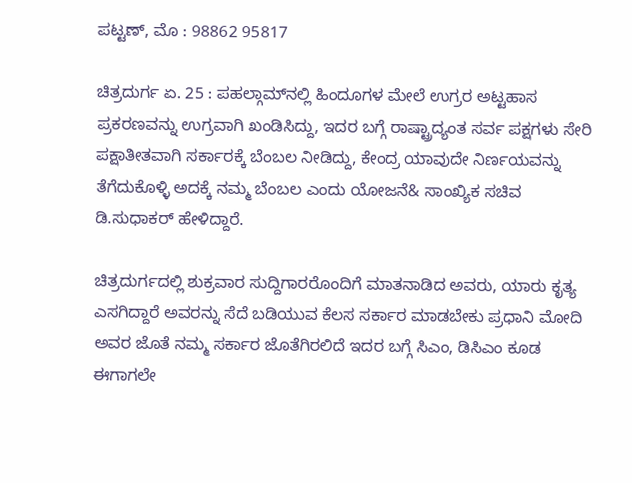ಪಟ್ಟಣ್, ಮೊ : 98862 95817

ಚಿತ್ರದುರ್ಗ ಏ. 25 : ಪಹಲ್ಗಾಮ್‌ನಲ್ಲಿ ಹಿಂದೂಗಳ ಮೇಲೆ ಉಗ್ರರ ಅಟ್ಟಹಾಸ ಪ್ರಕರಣವನ್ನು ಉಗ್ರವಾಗಿ ಖಂಡಿಸಿದ್ದು, ಇದರ ಬಗ್ಗೆ ರಾಷ್ಟ್ರಾದ್ಯಂತ ಸರ್ವ ಪಕ್ಷಗಳು ಸೇರಿ ಪಕ್ಷಾತೀತವಾಗಿ ಸರ್ಕಾರಕ್ಕೆ ಬೆಂಬಲ ನೀಡಿದ್ದು, ಕೇಂದ್ರ ಯಾವುದೇ ನಿರ್ಣಯವನ್ನು ತೆಗೆದುಕೊಳ್ಳಿ ಅದಕ್ಕೆ ನಮ್ಮ ಬೆಂಬಲ ಎಂದು ಯೋಜನೆ& ಸಾಂಖ್ಯಿಕ ಸಚಿವ ಡಿ.ಸುಧಾಕರ್ ಹೇಳಿದ್ದಾರೆ.

ಚಿತ್ರದುರ್ಗದಲ್ಲಿ ಶುಕ್ರವಾರ ಸುದ್ದಿಗಾರರೊಂದಿಗೆ ಮಾತನಾಡಿದ ಅವರು, ಯಾರು ಕೃತ್ಯ ಎಸಗಿದ್ದಾರೆ ಅವರನ್ನು ಸೆದೆ ಬಡಿಯುವ ಕೆಲಸ ಸರ್ಕಾರ ಮಾಡಬೇಕು ಪ್ರಧಾನಿ ಮೋದಿ ಅವರ ಜೊತೆ ನಮ್ಮ ಸರ್ಕಾರ ಜೊತೆಗಿರಲಿದೆ ಇದರ ಬಗ್ಗೆ ಸಿಎಂ, ಡಿಸಿಎಂ ಕೂಡ ಈಗಾಗಲೇ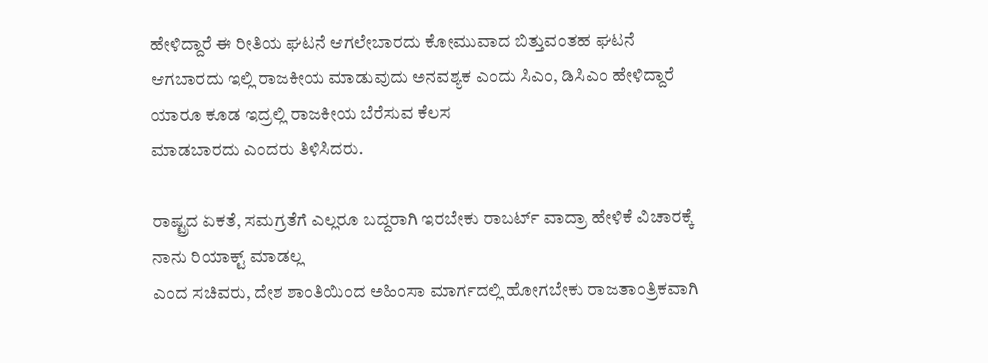ಹೇಳಿದ್ದಾರೆ ಈ ರೀತಿಯ ಘಟನೆ ಆಗಲೇಬಾರದು ಕೋಮುವಾದ ಬಿತ್ತುವಂತಹ ಘಟನೆ ಆಗಬಾರದು ಇಲ್ಲಿ ರಾಜಕೀಯ ಮಾಡುವುದು ಅನವಶ್ಯಕ ಎಂದು ಸಿಎಂ, ಡಿಸಿಎಂ ಹೇಳಿದ್ದಾರೆ ಯಾರೂ ಕೂಡ ಇದ್ರಲ್ಲಿ ರಾಜಕೀಯ ಬೆರೆಸುವ ಕೆಲಸ
ಮಾಡಬಾರದು ಎಂದರು ತಿಳಿಸಿದರು.

ರಾಷ್ಟ್ರದ ಏಕತೆ, ಸಮಗ್ರತೆಗೆ ಎಲ್ಲರೂ ಬದ್ದರಾಗಿ ಇರಬೇಕು ರಾಬರ್ಟ್ ವಾದ್ರಾ ಹೇಳಿಕೆ ವಿಚಾರಕ್ಕೆ ನಾನು ರಿಯಾಕ್ಟ್ ಮಾಡಲ್ಲ
ಎಂದ ಸಚಿವರು, ದೇಶ ಶಾಂತಿಯಿಂದ ಅಹಿಂಸಾ ಮಾರ್ಗದಲ್ಲಿ ಹೋಗಬೇಕು ರಾಜತಾಂತ್ರಿಕವಾಗಿ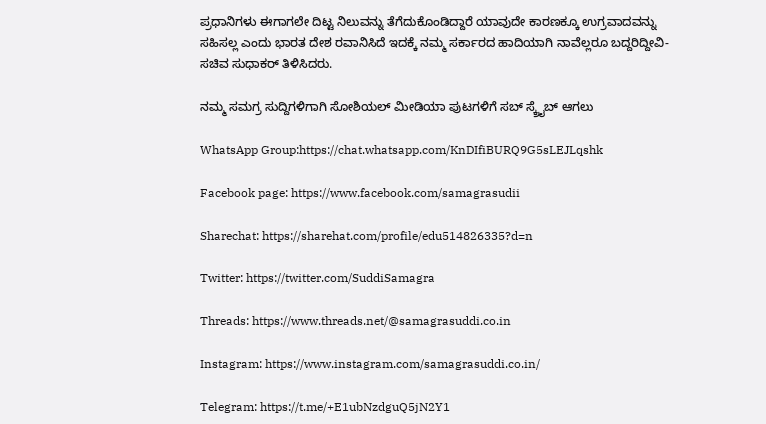ಪ್ರಧಾನಿಗಳು ಈಗಾಗಲೇ ದಿಟ್ಟ ನಿಲುವನ್ನು ತೆಗೆದುಕೊಂಡಿದ್ದಾರೆ ಯಾವುದೇ ಕಾರಣಕ್ಕೂ ಉಗ್ರವಾದವನ್ನು ಸಹಿಸಲ್ಲ ಎಂದು ಭಾರತ ದೇಶ ರವಾನಿಸಿದೆ ಇದಕ್ಕೆ ನಮ್ಮ ಸರ್ಕಾರದ ಹಾದಿಯಾಗಿ ನಾವೆಲ್ಲರೂ ಬದ್ದರಿದ್ದೀವಿ- ಸಚಿವ ಸುಧಾಕರ್ ತಿಳಿಸಿದರು.

ನಮ್ಮ ಸಮಗ್ರ ಸುದ್ದಿಗಳಿಗಾಗಿ ಸೋಶಿಯಲ್ ಮೀಡಿಯಾ ಪುಟಗಳಿಗೆ ಸಬ್ ಸ್ಕ್ರೈಬ್ ಆಗಲು

WhatsApp Group:https://chat.whatsapp.com/KnDIfiBURQ9G5sLEJLqshk

Facebook page: https://www.facebook.com/samagrasudii

Sharechat: https://sharehat.com/profile/edu514826335?d=n

Twitter: https://twitter.com/SuddiSamagra

Threads: https://www.threads.net/@samagrasuddi.co.in

Instagram: https://www.instagram.com/samagrasuddi.co.in/

Telegram: https://t.me/+E1ubNzdguQ5jN2Y1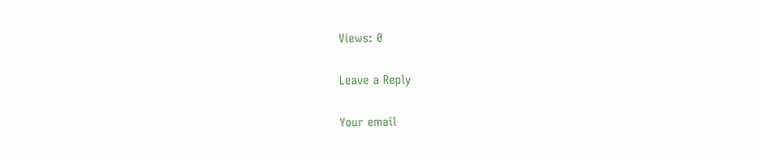Views: 0

Leave a Reply

Your email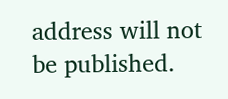address will not be published.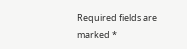Required fields are marked *